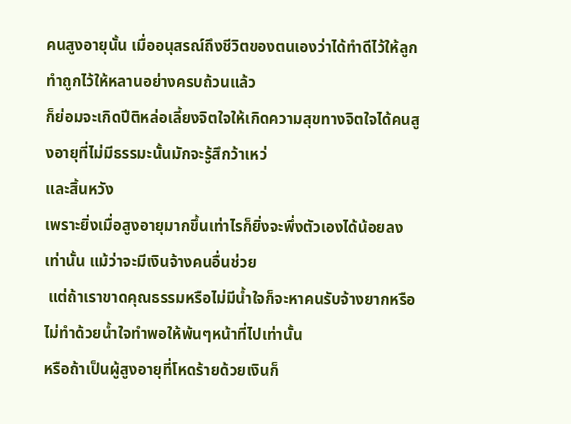คนสูงอายุนั้น เมื่ออนุสรณ์ถึงชีวิตของตนเองว่าได้ทำดีไว้ให้ลูก ทำถูกไว้ให้หลานอย่างครบถ้วนแล้ว
ก็ย่อมจะเกิดปีติหล่อเลี้ยงจิตใจให้เกิดความสุขทางจิตใจได้คนสูงอายุที่ไม่มีธรรมะนั้นมักจะรู้สึกว้าเหว่
และสิ้นหวัง
เพราะยิ่งเมื่อสูงอายุมากขึ้นเท่าไรก็ยิ่งจะพึ่งตัวเองได้น้อยลงเท่านั้น แม้ว่าจะมีเงินจ้างคนอื่นช่วย
 แต่ถ้าเราขาดคุณธรรมหรือไม่มีน้ำใจก็จะหาคนรับจ้างยากหรือไม่ทำด้วยน้ำใจทำพอให้พ้นๆหน้าที่ไปเท่านั้น
หรือถ้าเป็นผู้สูงอายุที่โหดร้ายด้วยเงินก็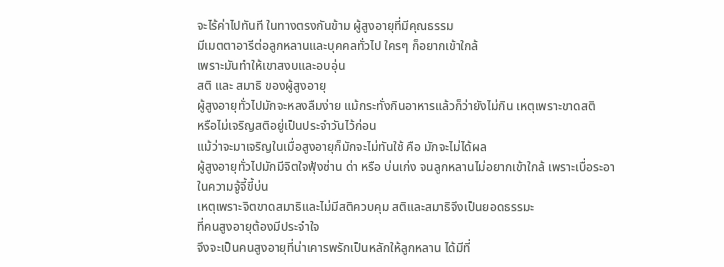จะไร้ค่าไปทันที ในทางตรงกันข้าม ผู้สูงอายุที่มีคุณธรรม
มีเมตตาอารีต่อลูกหลานและบุคคลทั่วไป ใครๆ ก็อยากเข้าใกล้
เพราะมันทำให้เขาสงบและอบอุ่น
สติ และ สมาธิ ของผู้สูงอายุ
ผู้สูงอายุทั่วไปมักจะหลงลืมง่าย แม้กระทั่งกินอาหารแล้วก็ว่ายังไม่กิน เหตุเพราะขาดสติ
หรือไม่เจริญสติอยู่เป็นประจำวันไว้ก่อน
แม้ว่าจะมาเจริญในเมื่อสูงอายุก็มักจะไม่ทันใช้ คือ มักจะไม่ได้ผล
ผู้สูงอายุทั่วไปมักมีจิตใจฟุ้งซ่าน ด่า หรือ บ่นเก่ง จนลูกหลานไม่อยากเข้าใกล้ เพราะเบื่อระอา
ในความจู้จี้ขี้บ่น
เหตุเพราะจิตขาดสมาธิและไม่มีสติควบคุม สติและสมาธิจึงเป็นยอดธรรมะ
ที่คนสูงอายุต้องมีประจำใจ
จึงจะเป็นคนสูงอายุที่น่าเคารพรักเป็นหลักให้ลูกหลาน ได้มีที่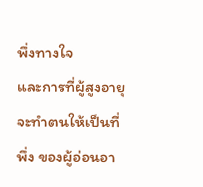พึ่งทางใจ
และการที่ผู้สูงอายุจะทำตนให้เป็นที่พึ่ง ของผู้อ่อนอา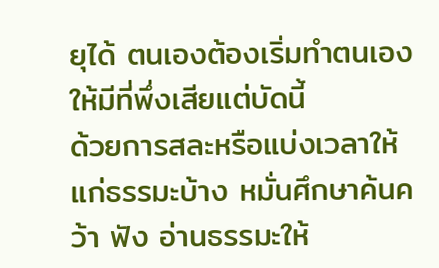ยุได้ ตนเองต้องเริ่มทำตนเองให้มีที่พึ่งเสียแต่บัดนี้
ด้วยการสละหรือแบ่งเวลาให้แก่ธรรมะบ้าง หมั่นศึกษาค้นคว้า ฟัง อ่านธรรมะให้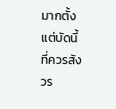มากตั้งแต่บัดนี้
ที่ควรสังวร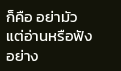ก็คือ อย่ามัวแต่อ่านหรือฟังอย่าง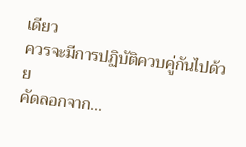เดียว
ควรจะมีการปฏิบัติควบคู่กันไปด้วย
คัดลอกจาก...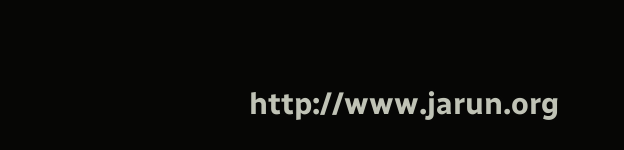http://www.jarun.org